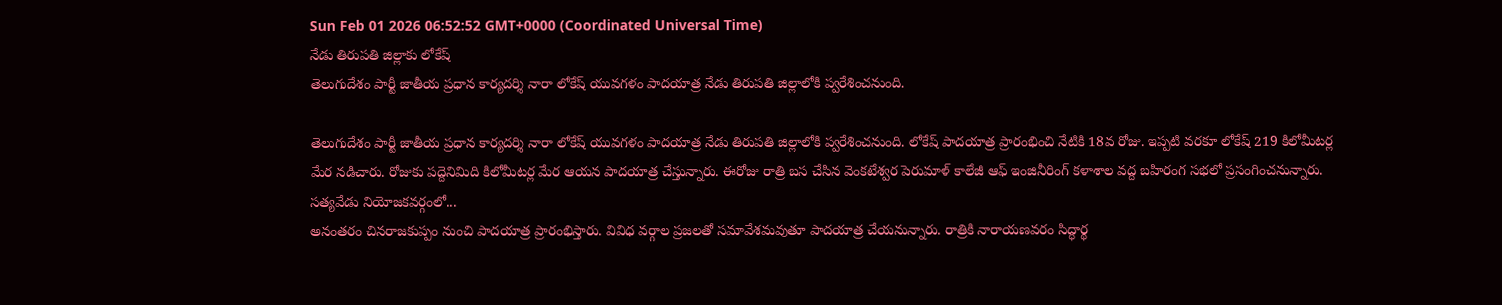Sun Feb 01 2026 06:52:52 GMT+0000 (Coordinated Universal Time)
నేడు తిరుపతి జిల్లాకు లోకేష్
తెలుగుదేశం పార్టీ జాతీయ ప్రధాన కార్యదర్శి నారా లోకేష్ యువగళం పాదయాత్ర నేడు తిరుపతి జిల్లాలోకి ప్వరేశించనుంది.

తెలుగుదేశం పార్టీ జాతీయ ప్రధాన కార్యదర్శి నారా లోకేష్ యువగళం పాదయాత్ర నేడు తిరుపతి జిల్లాలోకి ప్వరేశించనుంది. లోకేష్ పాదయాత్ర ప్రారంభించి నేటికి 18వ రోజు. ఇప్పటి వరకూ లోకేష్ 219 కిలోమీటర్ల మేర నడిచారు. రోజుకు పద్దెనిమిది కిలోమీటర్ల మేర ఆయన పాదయాత్ర చేస్తున్నారు. ఈరోజు రాత్రి బస చేసిన వెంకటేశ్వర పెరుమాళ్ కాలేజీ ఆఫ్ ఇంజినీరింగ్ కళాశాల వద్ద బహిరంగ సభలో ప్రసంగించనున్నారు.
సత్యవేడు నియోజకవర్గంలో...
అనంతరం చినరాజకుప్పం నుంచి పాదయాత్ర ప్రారంభిస్తారు. వివిధ వర్గాల ప్రజలతో సమావేశమవుతూ పాదయాత్ర చేయనున్నారు. రాత్రికి నారాయణవరం సిద్ధార్థ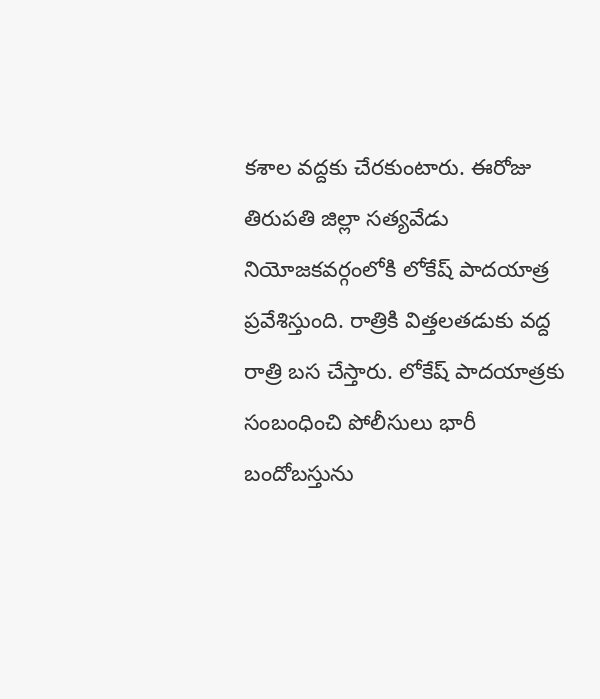కశాల వద్దకు చేరకుంటారు. ఈరోజు తిరుపతి జిల్లా సత్యవేడు నియోజకవర్గంలోకి లోకేష్ పాదయాత్ర ప్రవేశిస్తుంది. రాత్రికి విత్తలతడుకు వద్ద రాత్రి బస చేస్తారు. లోకేష్ పాదయాత్రకు సంబంధించి పోలీసులు భారీ బందోబస్తును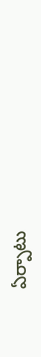ఏర్పాటు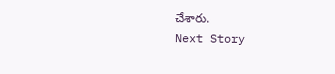చేశారు.
Next Story